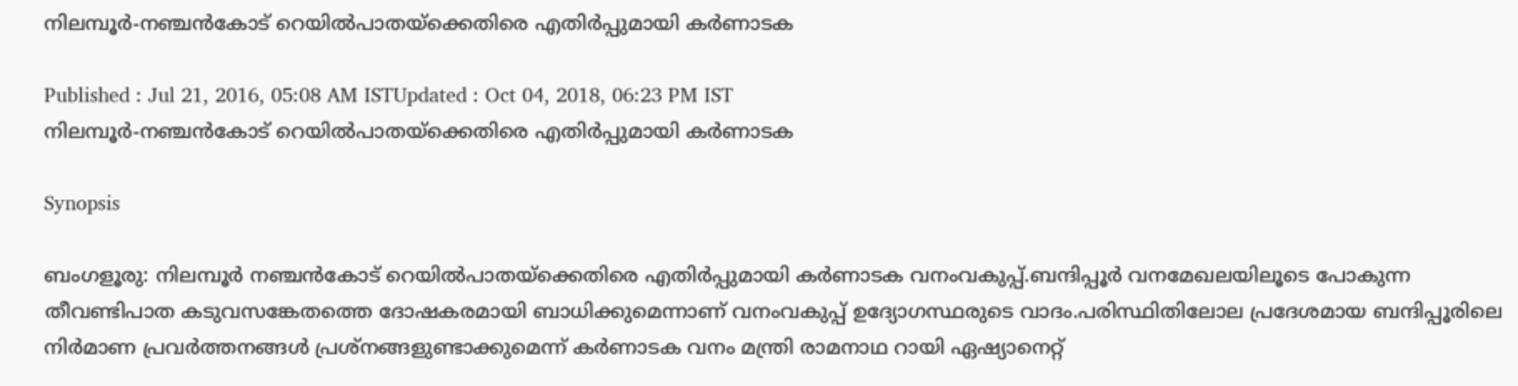നിലമ്പൂര്‍-ന‍ഞ്ചന്‍കോട് റെയില്‍പാതയ്‌ക്കെതിരെ എതിര്‍പ്പുമായി കര്‍ണാടക

Published : Jul 21, 2016, 05:08 AM ISTUpdated : Oct 04, 2018, 06:23 PM IST
നിലമ്പൂര്‍-ന‍ഞ്ചന്‍കോട് റെയില്‍പാതയ്‌ക്കെതിരെ എതിര്‍പ്പുമായി കര്‍ണാടക

Synopsis

ബംഗളൂരു: നിലമ്പൂര്‍ ന‍ഞ്ചന്‍കോട് റെയില്‍പാതയ്‌ക്കെതിരെ എതിര്‍പ്പുമായി കര്‍ണാടക വനംവകുപ്പ്.ബന്ദിപ്പൂര്‍ വനമേഖലയിലൂടെ പോകുന്ന തീവണ്ടിപാത കടുവസങ്കേതത്തെ ദോഷകരമായി ബാധിക്കുമെന്നാണ് വനംവകുപ്പ് ഉദ്യോഗസ്ഥരുടെ വാദം.പരിസ്ഥിതിലോല പ്രദേശമായ ബന്ദിപ്പൂരിലെ നി‍ര്‍മാണ പ്രവര്‍ത്തനങ്ങള്‍ പ്രശ്നങ്ങളുണ്ടാക്കുമെന്ന് കര്‍ണാടക വനം മന്ത്രി രാമനാഥ റായി ഏഷ്യാനെറ്റ്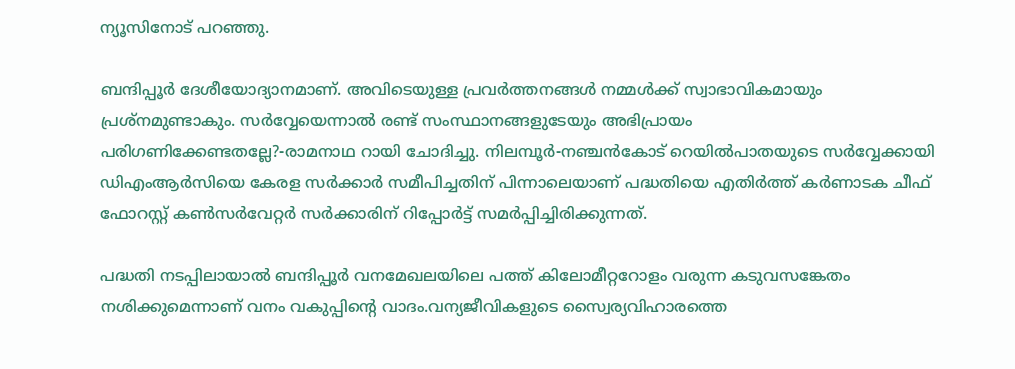ന്യൂസിനോട് പറഞ്ഞു.

ബന്ദിപ്പൂ‍ര്‍ ദേശീയോദ്യാനമാണ്. അവിടെയുള്ള പ്രവര്‍‍ത്തനങ്ങള്‍ നമ്മള്‍ക്ക് സ്വാഭാവികമായും പ്രശ്നമുണ്ടാകും. സര്‍വ്വേയെന്നാല്‍ രണ്ട് സംസ്ഥാനങ്ങളുടേയും അഭിപ്രായം പരിഗണിക്കേണ്ടതല്ലേ?-രാമനാഥ റായി ചോദിച്ചു. നിലമ്പൂര്‍-നഞ്ചന്‍കോട് റെയില്‍പാതയുടെ സര്‍വ്വേക്കായി ഡിഎംആര്‍സിയെ കേരള സര്‍ക്കാര്‍ സമീപിച്ചതിന് പിന്നാലെയാണ് പദ്ധതിയെ എതിര്‍ത്ത് കര്‍ണാടക ചീഫ് ഫോറസ്റ്റ് കണ്‍സര്‍വേറ്റര്‍ സര്‍ക്കാരിന് റിപ്പോര്‍‍ട്ട് സമര്‍‍പ്പിച്ചിരിക്കുന്നത്.

പദ്ധതി നടപ്പിലായാല്‍ ബന്ദിപ്പൂര്‍ വനമേഖലയിലെ പത്ത് കിലോമീറ്ററോളം വരുന്ന കടുവസങ്കേതം നശിക്കുമെന്നാണ് വനം വകുപ്പിന്റെ വാദം.വന്യജീവികളുടെ സ്വൈര്യവിഹാരത്തെ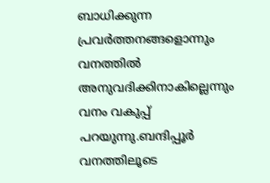ബാധിക്കുന്ന പ്രവ‍ര്‍ത്തനങ്ങളൊന്നും വനത്തില്‍ അനുവദിക്കിനാകില്ലെന്നും വനം വകുപ്പ് പറയുന്നു.ബന്ദിപ്പൂര്‍ വനത്തിലൂടെ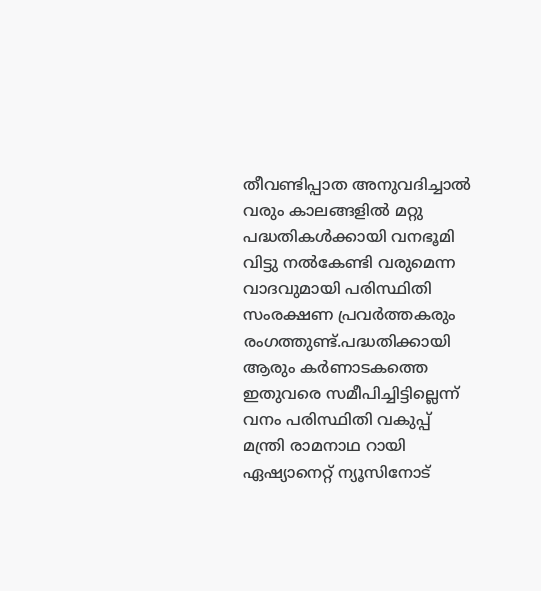തീവണ്ടിപ്പാത അനുവദിച്ചാല്‍ വരും കാലങ്ങളില്‍ മറ്റു പദ്ധതികള്‍ക്കായി വനഭൂമി വിട്ടു നല്‍കേണ്ടി വരുമെന്ന വാദവുമായി പരിസ്ഥിതി സംരക്ഷണ പ്രവര്‍ത്തകരും രംഗത്തുണ്ട്.പദ്ധതിക്കായി ആരും കര്‍ണാടകത്തെ ഇതുവരെ സമീപിച്ചിട്ടില്ലെന്ന് വനം പരിസ്ഥിതി വകുപ്പ് മന്ത്രി രാമനാഥ റായി ഏഷ്യാനെറ്റ് ന്യൂസിനോട്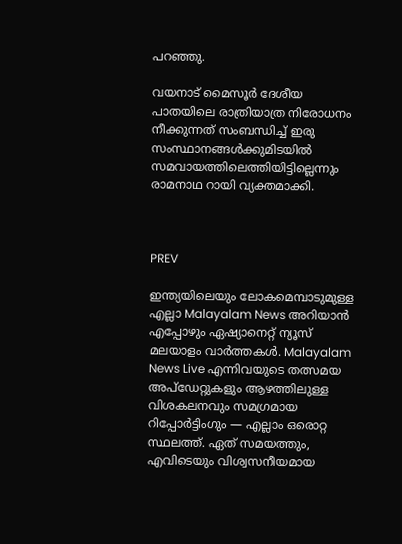പറഞ്ഞു.

വയനാട് മൈസൂര്‍ ദേശീയ പാതയിലെ രാത്രിയാത്ര നിരോധനം നീക്കുന്നത് സംബന്ധിച്ച് ഇരു സംസ്ഥാനങ്ങള്‍ക്കുമിടയില്‍ സമവായത്തിലെത്തിയിട്ടില്ലെന്നും രാമനാഥ റായി വ്യക്തമാക്കി.



PREV

ഇന്ത്യയിലെയും ലോകമെമ്പാടുമുള്ള എല്ലാ Malayalam News അറിയാൻ എപ്പോഴും ഏഷ്യാനെറ്റ് ന്യൂസ് മലയാളം വാർത്തകൾ. Malayalam News Live എന്നിവയുടെ തത്സമയ അപ്‌ഡേറ്റുകളും ആഴത്തിലുള്ള വിശകലനവും സമഗ്രമായ റിപ്പോർട്ടിംഗും — എല്ലാം ഒരൊറ്റ സ്ഥലത്ത്. ഏത് സമയത്തും, എവിടെയും വിശ്വസനീയമായ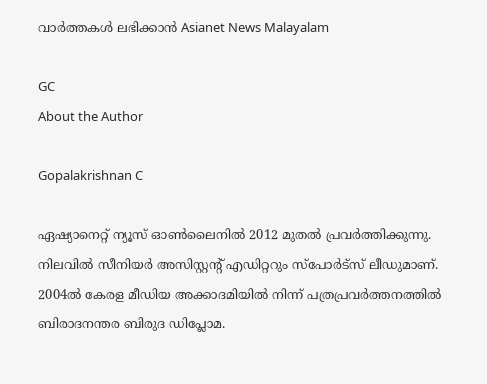വാർത്തകൾ ലഭിക്കാൻ Asianet News Malayalam

GC
About the Author

Gopalakrishnan C

ഏഷ്യാനെറ്റ് ന്യൂസ് ഓണ്‍ലൈനില്‍ 2012 മുതല്‍ പ്രവര്‍ത്തിക്കുന്നു. നിലവില്‍ സീനിയര്‍ അസിസ്റ്റന്‍റ് എഡിറ്ററും സ്പോർട്സ് ലീഡുമാണ്. 2004ൽ കേരള മീഡിയ അക്കാദമിയില്‍ നിന്ന് പത്രപ്രവര്‍ത്തനത്തില്‍ ബിരാദനന്തര ബിരുദ ഡിപ്ലോമ.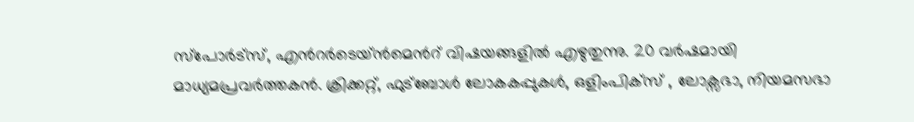സ്പോര്‍ട്സ്, എന്‍റര്‍ടെയ്ൻമെന്‍റ് വിഷയങ്ങളില്‍ എഴുതുന്നു. 20 വര്‍ഷമായി മാധ്യമപ്രവര്‍ത്തകൻ. ക്രിക്കറ്റ്, ഫുട്ബോള്‍ ലോകകപ്പുകൾ, ഒളിംപിക്സ് , ലോക്സഭാ, നിയമസഭാ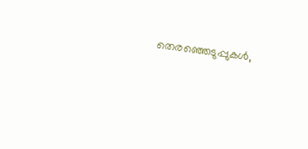തെരഞ്ഞെടുപ്പുകള്‍,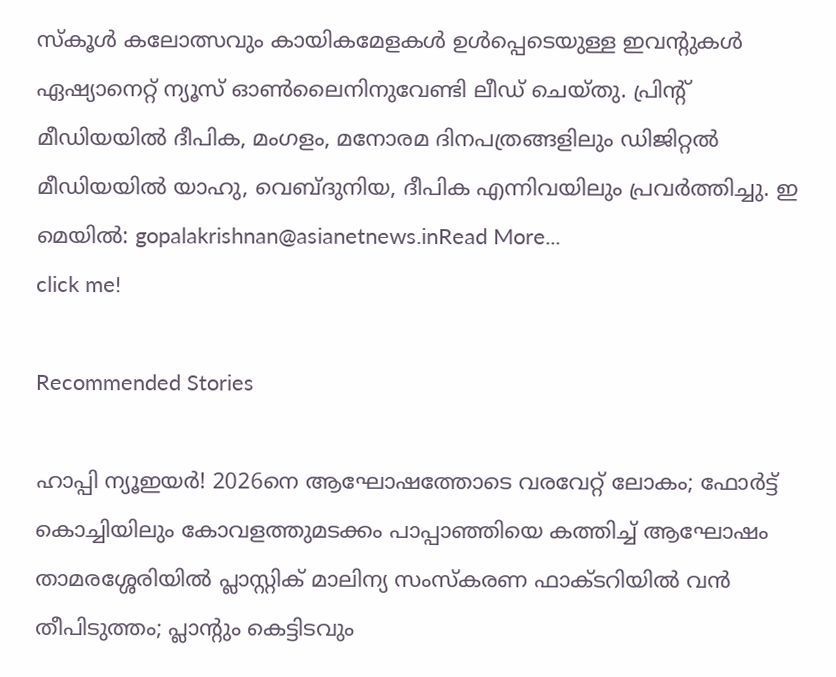സ്കൂള്‍ കലോത്സവും കായികമേളകള്‍ ഉള്‍പ്പെടെയുള്ള ഇവന്‍റുകള്‍ ഏഷ്യാനെറ്റ് ന്യൂസ് ഓണ്‍ലൈനിനുവേണ്ടി ലീഡ് ചെയ്തു. പ്രിന്‍റ് മീഡിയയില്‍ ദീപിക, മംഗളം, മനോരമ ദിനപത്രങ്ങളിലും ഡിജിറ്റൽ മീഡിയയില്‍ യാഹു, വെബ്ദുനിയ, ദീപിക എന്നിവയിലും പ്രവര്‍ത്തിച്ചു. ഇ മെയില്‍: gopalakrishnan@asianetnews.inRead More...
click me!

Recommended Stories

ഹാപ്പി ന്യൂഇയര്‍! 2026നെ ആഘോഷത്തോടെ വരവേറ്റ് ലോകം; ഫോര്‍ട്ട് കൊച്ചിയിലും കോവളത്തുമടക്കം പാപ്പാഞ്ഞിയെ കത്തിച്ച് ആഘോഷം
താമരശ്ശേരിയിൽ പ്ലാസ്റ്റിക് മാലിന്യ സംസ്കരണ ഫാക്ടറിയിൽ വൻ തീപിടുത്തം; പ്ലാന്‍റും കെട്ടിടവും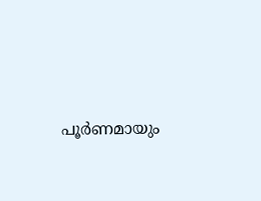പൂര്‍ണമായും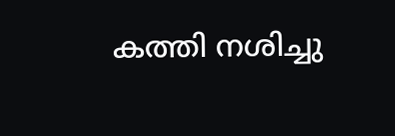കത്തി നശിച്ചു